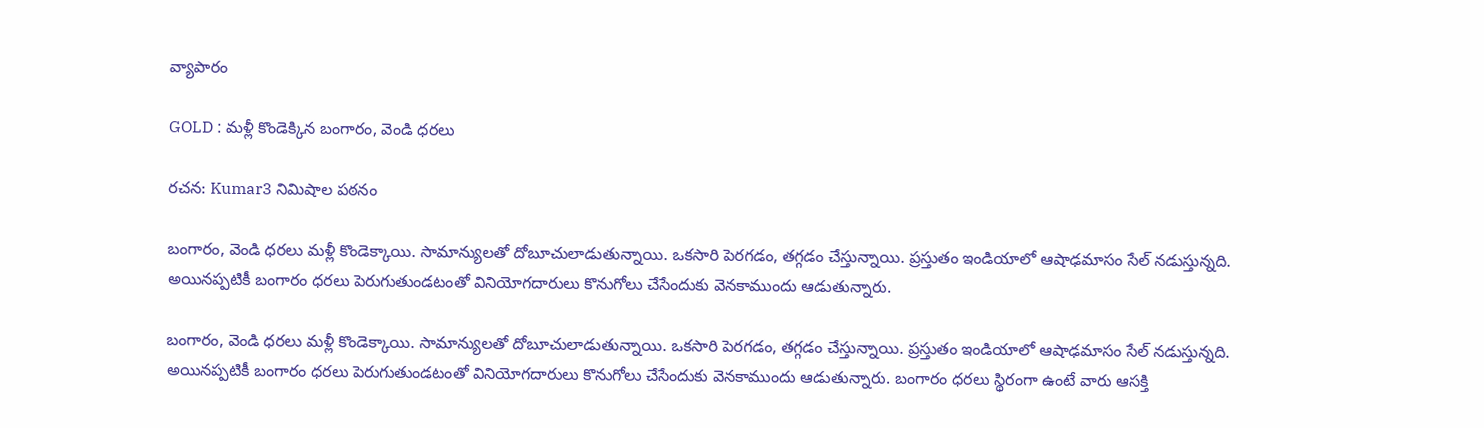వ్యాపారం

GOLD : మళ్లీ కొండెక్కిన బంగారం, వెండి ధరలు

రచన: Kumar3 నిమిషాల పఠనం

బంగారం, వెండి ధరలు మళ్లీ కొండెక్కాయి. సామాన్యులతో దోబూచులాడుతున్నాయి. ఒకసారి పెరగడం, తగ్గడం చేస్తున్నాయి. ప్రస్తుతం ఇండియాలో ఆషాఢమాసం సేల్ నడుస్తున్నది. అయినప్పటికీ బంగారం ధరలు పెరుగుతుండటంతో వినియోగదారులు కొనుగోలు చేసేందుకు వెనకాముందు ఆడుతున్నారు.

బంగారం, వెండి ధరలు మళ్లీ కొండెక్కాయి. సామాన్యులతో దోబూచులాడుతున్నాయి. ఒకసారి పెరగడం, తగ్గడం చేస్తున్నాయి. ప్రస్తుతం ఇండియాలో ఆషాఢమాసం సేల్ నడుస్తున్నది. అయినప్పటికీ బంగారం ధరలు పెరుగుతుండటంతో వినియోగదారులు కొనుగోలు చేసేందుకు వెనకాముందు ఆడుతున్నారు. బంగారం ధరలు స్థిరంగా ఉంటే వారు ఆసక్తి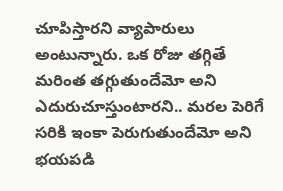చూపిస్తారని వ్యాపారులు అంటున్నారు. ఒక రోజు తగ్గితే మరింత తగ్గుతుందేమో అని ఎదురుచూస్తుంటారని.. మరల పెరిగే సరికి ఇంకా పెరుగుతుందేమో అని భయపడి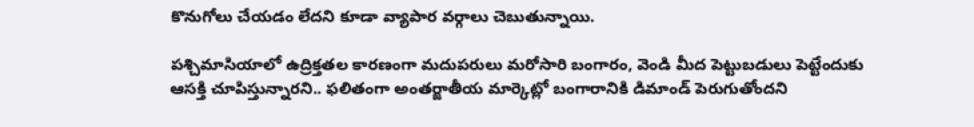కొనుగోలు చేయడం లేదని కూడా వ్యాపార వర్గాలు చెబుతున్నాయి.

పశ్చిమాసియాలో ఉద్రిక్తతల కారణంగా మదుపరులు మరోసారి బంగారం, వెండి మీద పెట్టుబడులు పెట్టేందుకు ఆసక్తి చూపిస్తున్నారని.. ఫలితంగా అంతర్జాతీయ మార్కెట్లో బంగారానికి డిమాండ్ పెరుగుతోందని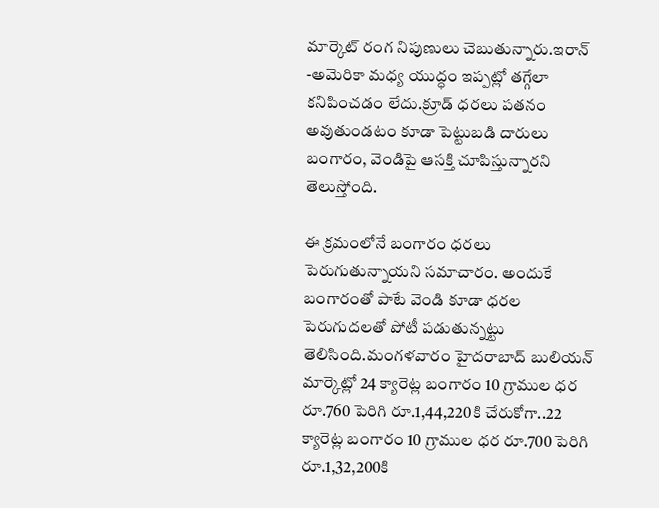మార్కెట్ రంగ నిపుణులు చెబుతున్నారు.ఇరాన్ -అమెరికా మధ్య యుద్ధం ఇప్పట్లో తగ్గేలా కనిపించడం లేదు.క్రూడ్ ధరలు పతనం అవుతుండటం కూడా పెట్టుబడి దారులు బంగారం, వెండిపై ఆసక్తి చూపిస్తున్నారని తెలుస్తోంది.

ఈ క్రమంలోనే బంగారం ధరలు పెరుగుతున్నాయని సమాచారం. అందుకే బంగారంతో పాటే వెండి కూడా ధరల పెరుగుదలతో పోటీ పడుతున్నట్టు తెలిసింది.మంగళవారం హైదరాబాద్ బులియన్ మార్కెట్లో 24 క్యారెట్ల బంగారం 10 గ్రాముల ధర రూ.760 పెరిగి రూ.1,44,220కి చేరుకోగా..22 క్యారెట్ల బంగారం 10 గ్రాముల ధర రూ.700 పెరిగి రూ.1,32,200కి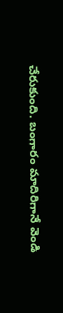చేరుకుంది. బంగారం మాదిరిగానే వెండి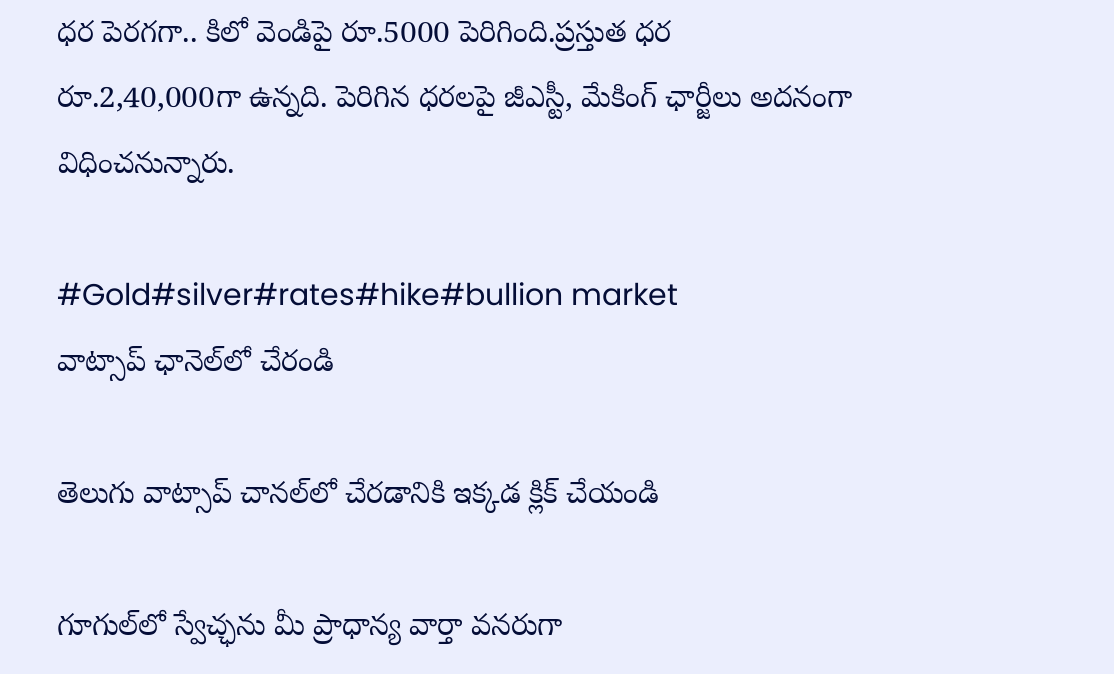ధర పెరగగా.. కిలో వెండిపై రూ.5000 పెరిగింది.ప్రస్తుత ధర రూ.2,40,000గా ఉన్నది. పెరిగిన ధరలపై జీఎస్టీ, మేకింగ్ ఛార్జీలు అదనంగా విధించనున్నారు.

#Gold#silver#rates#hike#bullion market
వాట్సాప్ ఛానెల్‌లో చేరండి

తెలుగు వాట్సాప్ చానల్‌లో చేరడానికి ఇక్కడ క్లిక్ చేయండి

గూగుల్‌లో స్వేచ్ఛను మీ ప్రాధాన్య వార్తా వనరుగా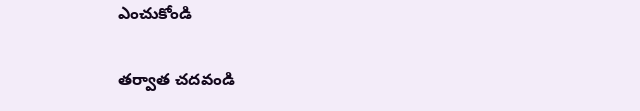ఎంచుకోండి

తర్వాత చదవండి